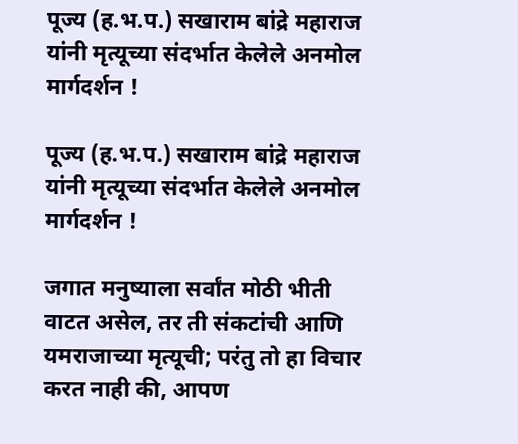पूज्य (ह.भ.प.) सखाराम बांद्रे महाराज यांनी मृत्यूच्या संदर्भात केलेले अनमोल मार्गदर्शन !

पूज्य (ह.भ.प.) सखाराम बांद्रे महाराज यांनी मृत्यूच्या संदर्भात केलेले अनमोल मार्गदर्शन !

जगात मनुष्याला सर्वांत मोठी भीती वाटत असेल, तर ती संकटांची आणि यमराजाच्या मृत्यूची; परंतु तो हा विचार करत नाही की, आपण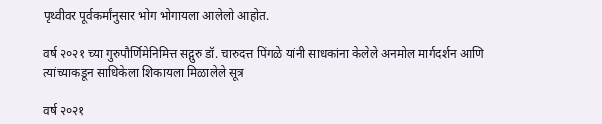पृथ्वीवर पूर्वकर्मांनुसार भोग भोगायला आलेलो आहोत.

वर्ष २०२१ च्या गुरुपौर्णिमेनिमित्त सद्गुरु डॉ. चारुदत्त पिंगळे यांनी साधकांना केलेले अनमोल मार्गदर्शन आणि त्यांच्याकडून साधिकेला शिकायला मिळालेले सूत्र

वर्ष २०२१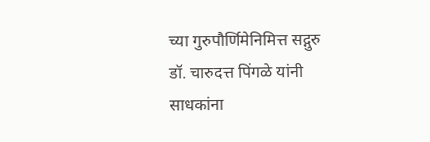च्या गुरुपौर्णिमेनिमित्त सद्गुरु डॉ. चारुदत्त पिंगळे यांनी साधकांना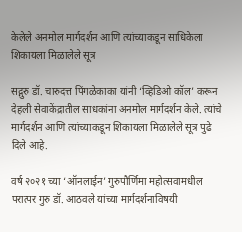केलेले अनमोल मार्गदर्शन आणि त्यांच्याकडून साधिकेला शिकायला मिळालेले सूत्र

सद्गुरु डॉ. चारुदत्त पिंगळेकाका यांनी ‘व्हिडिओ कॉल’ करून देहली सेवाकेंद्रातील साधकांना अनमोल मार्गदर्शन केले. त्यांचे मार्गदर्शन आणि त्यांच्याकडून शिकायला मिळालेले सूत्र पुढे दिले आहे.

वर्ष २०२१ च्या ‘ऑनलाईन’ गुरुपौर्णिमा महोत्सवामधील परात्पर गुरु डॉ. आठवले यांच्या मार्गदर्शनाविषयी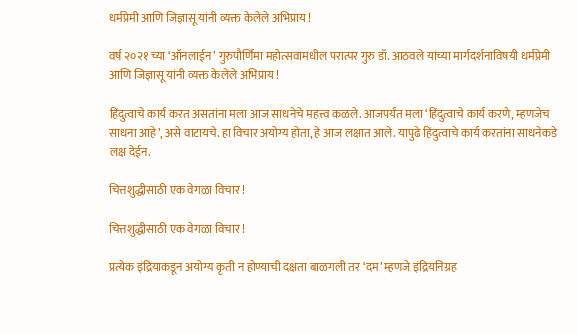धर्मप्रेमी आणि जिज्ञासू यांनी व्यक्त केलेले अभिप्राय !

वर्ष २०२१ च्या ‘ऑनलाईन’ गुरुपौर्णिमा महोत्सवामधील परात्पर गुरु डॉ. आठवले यांच्या मार्गदर्शनाविषयी धर्मप्रेमी आणि जिज्ञासू यांनी व्यक्त केलेले अभिप्राय !

हिंदुत्वाचे कार्य करत असतांना मला आज साधनेचे महत्त्व कळले. आजपर्यंत मला ‘हिंदुत्वाचे कार्य करणे, म्हणजेच साधना आहे’, असे वाटायचे. हा विचार अयोग्य होता, हे आज लक्षात आले. यापुढे हिंदुत्वाचे कार्य करतांना साधनेकडे लक्ष देईन.

चित्तशुद्धीसाठी एक वेगळा विचार !

चित्तशुद्धीसाठी एक वेगळा विचार !

प्रत्येक इंद्रियाकडून अयोग्य कृती न होण्याची दक्षता बाळगली तर ‘दम’ म्हणजे इंद्रियनिग्रह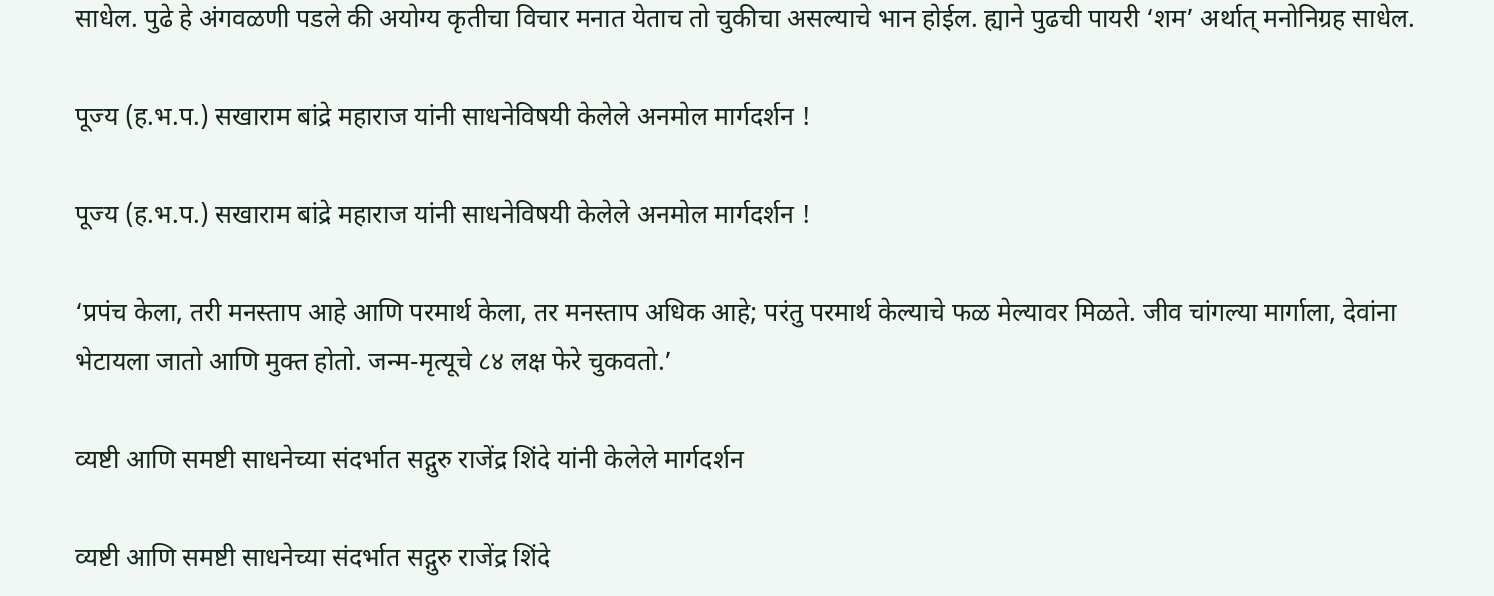साधेल. पुढे हे अंगवळणी पडले की अयोग्य कृतीचा विचार मनात येताच तो चुकीचा असल्याचे भान होईल. ह्याने पुढची पायरी ‘शम’ अर्थात् मनोनिग्रह साधेल.

पूज्य (ह.भ.प.) सखाराम बांद्रे महाराज यांनी साधनेविषयी केलेले अनमोल मार्गदर्शन !

पूज्य (ह.भ.प.) सखाराम बांद्रे महाराज यांनी साधनेविषयी केलेले अनमोल मार्गदर्शन !

‘प्रपंच केला, तरी मनस्ताप आहे आणि परमार्थ केला, तर मनस्ताप अधिक आहे; परंतु परमार्थ केल्याचे फळ मेल्यावर मिळते. जीव चांगल्या मार्गाला, देवांना भेटायला जातो आणि मुक्त होतो. जन्म-मृत्यूचे ८४ लक्ष फेरे चुकवतो.’

व्यष्टी आणि समष्टी साधनेच्या संदर्भात सद्गुरु राजेंद्र शिंदे यांनी केलेले मार्गदर्शन

व्यष्टी आणि समष्टी साधनेच्या संदर्भात सद्गुरु राजेंद्र शिंदे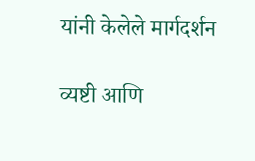यांनी केलेले मार्गदर्शन

व्यष्टी आणि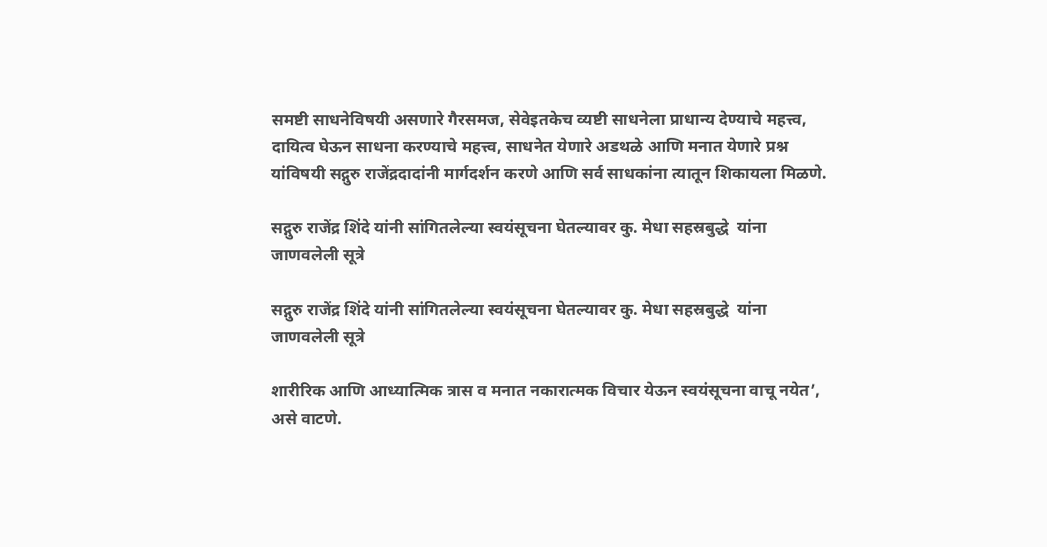समष्टी साधनेविषयी असणारे गैरसमज, सेवेइतकेच व्यष्टी साधनेला प्राधान्य देण्याचे महत्त्व, दायित्व घेऊन साधना करण्याचे महत्त्व, साधनेत येणारे अडथळे आणि मनात येणारे प्रश्न यांविषयी सद्गुरु राजेंद्रदादांनी मार्गदर्शन करणे आणि सर्व साधकांना त्यातून शिकायला मिळणे.

सद्गुरु राजेंद्र शिंदे यांनी सांगितलेल्या स्वयंसूचना घेतल्यावर कु. मेधा सहस्रबुद्धे  यांना जाणवलेली सूत्रे

सद्गुरु राजेंद्र शिंदे यांनी सांगितलेल्या स्वयंसूचना घेतल्यावर कु. मेधा सहस्रबुद्धे  यांना जाणवलेली सूत्रे

शारीरिक आणि आध्यात्मिक त्रास व मनात नकारात्मक विचार येऊन स्वयंसूचना वाचू नयेत’, असे वाटणे.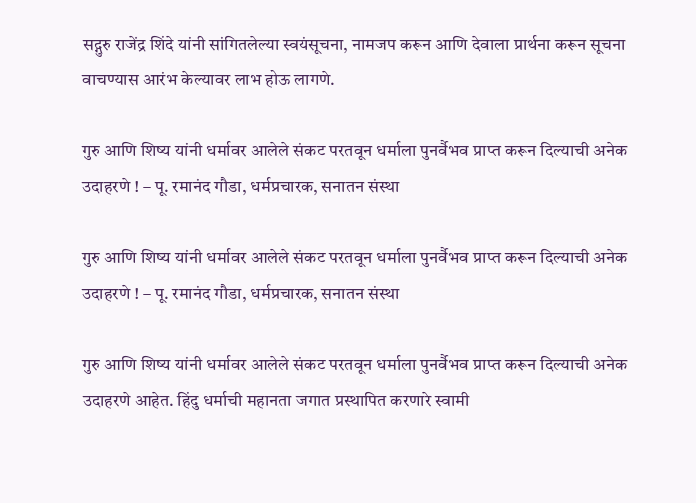सद्गुरु राजेंद्र शिंदे यांनी सांगितलेल्या स्वयंसूचना, नामजप करून आणि देवाला प्रार्थना करून सूचना वाचण्यास आरंभ केल्यावर लाभ होऊ लागणे.

गुरु आणि शिष्य यांनी धर्मावर आलेले संकट परतवून धर्माला पुनर्वैभव प्राप्त करून दिल्याची अनेक उदाहरणे ! – पू. रमानंद गौडा, धर्मप्रचारक, सनातन संस्था

गुरु आणि शिष्य यांनी धर्मावर आलेले संकट परतवून धर्माला पुनर्वैभव प्राप्त करून दिल्याची अनेक उदाहरणे ! – पू. रमानंद गौडा, धर्मप्रचारक, सनातन संस्था

गुरु आणि शिष्य यांनी धर्मावर आलेले संकट परतवून धर्माला पुनर्वैभव प्राप्त करून दिल्याची अनेक उदाहरणे आहेत. हिंदु धर्माची महानता जगात प्रस्थापित करणारे स्वामी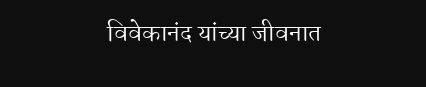विवेकानंद यांच्या जीवनात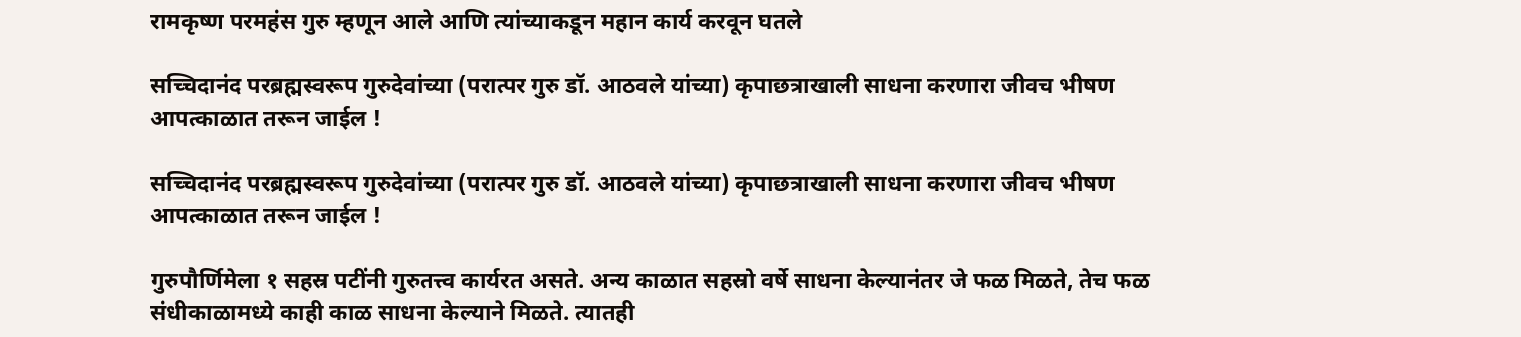रामकृष्ण परमहंस गुरु म्हणून आले आणि त्यांच्याकडून महान कार्य करवून घतले

सच्चिदानंद परब्रह्मस्वरूप गुरुदेवांच्या (परात्पर गुरु डॉ. आठवले यांच्या) कृपाछत्राखाली साधना करणारा जीवच भीषण आपत्काळात तरून जाईल !

सच्चिदानंद परब्रह्मस्वरूप गुरुदेवांच्या (परात्पर गुरु डॉ. आठवले यांच्या) कृपाछत्राखाली साधना करणारा जीवच भीषण आपत्काळात तरून जाईल !

गुरुपौर्णिमेला १ सहस्र पटींनी गुरुतत्त्व कार्यरत असते. अन्य काळात सहस्रो वर्षे साधना केल्यानंतर जे फळ मिळते, तेच फळ संधीकाळामध्ये काही काळ साधना केल्याने मिळते. त्यातही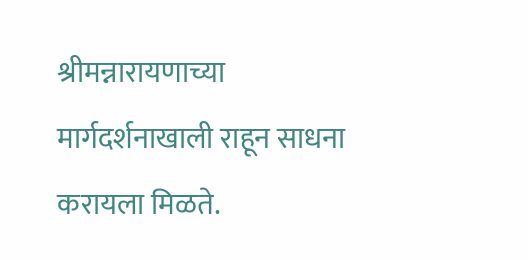श्रीमन्नारायणाच्या मार्गदर्शनाखाली राहून साधना करायला मिळते.